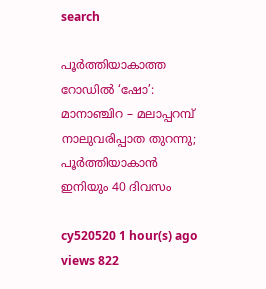search

പൂർത്തിയാകാത്ത റോഡിൽ ‘ഷോ’: മാനാഞ്ചിറ – മലാപ്പറമ്പ് നാലുവരിപ്പാത തുറന്നു; പൂർത്തിയാകാൻ ഇനിയും 40 ദിവസം

cy520520 1 hour(s) ago views 822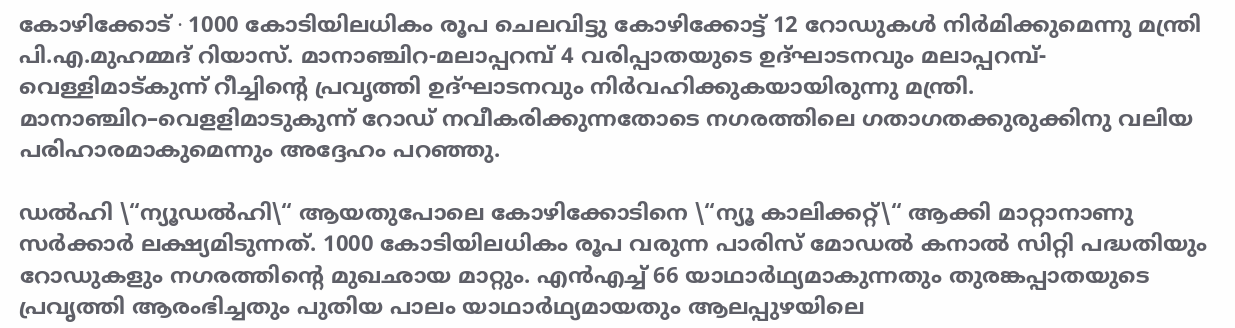കോഴിക്കോട് ∙ 1000 കോടിയിലധികം രൂപ ചെലവിട്ടു കോഴിക്കോട്ട് 12 റോഡുകൾ നിർമിക്കുമെന്നു മന്ത്രി പി.എ.മുഹമ്മദ് റിയാസ്. മാനാഞ്ചിറ-മലാപ്പറമ്പ് 4 വരിപ്പാതയുടെ ഉദ്ഘാടനവും മലാപ്പറമ്പ്-വെള്ളിമാട്കുന്ന് റീച്ചിന്റെ പ്രവൃത്തി ഉദ്ഘാടനവും നിർവഹിക്കുകയായിരുന്നു മന്ത്രി. മാനാഞ്ചിറ–വെളളിമാടുകുന്ന് റോഡ് നവീകരിക്കുന്നതോടെ നഗരത്തിലെ ഗതാഗതക്കുരുക്കിനു വലിയ പരിഹാരമാകുമെന്നും അദ്ദേഹം പറഞ്ഞു.

ഡൽഹി \“ന്യൂഡൽഹി\“ ആയതുപോലെ കോഴിക്കോടിനെ \“ന്യൂ കാലിക്കറ്റ്\“ ആക്കി മാറ്റാനാണു സർക്കാർ ലക്ഷ്യമിടുന്നത്. 1000 കോടിയിലധികം രൂപ വരുന്ന പാരിസ് മോഡൽ കനാൽ സിറ്റി പദ്ധതിയും റോഡുകളും നഗരത്തിന്റെ മുഖഛായ മാറ്റും. എൻഎച്ച് 66 യാഥാർഥ്യമാകുന്നതും തുരങ്കപ്പാതയുടെ പ്രവൃത്തി ആരംഭിച്ചതും പുതിയ പാലം യാഥാർഥ്യമായതും ആലപ്പുഴയിലെ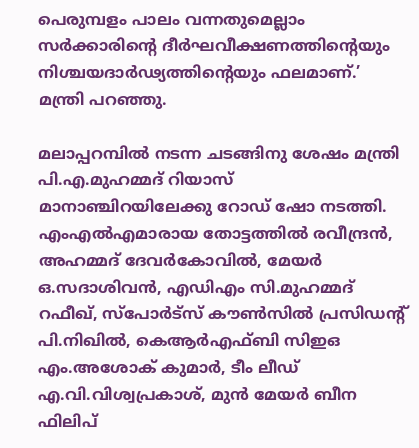പെരുമ്പളം പാലം വന്നതുമെല്ലാം സർക്കാരിന്റെ ദീർഘവീക്ഷണത്തിന്റെയും നിശ്ചയദാർഢ്യത്തിന്റെയും ഫലമാണ്.’ മന്ത്രി പറ‍ഞ്ഞു.

മലാപ്പറമ്പിൽ നടന്ന ചടങ്ങിനു ശേഷം മന്ത്രി പി.എ.മുഹമ്മദ് റിയാസ് മാനാഞ്ചിറയിലേക്കു റോഡ് ഷോ നടത്തി. എംഎൽഎമാരായ തോട്ടത്തിൽ രവീന്ദ്രൻ, അഹമ്മദ് ദേവർകോവിൽ, മേയർ ഒ.സദാശിവൻ, എഡിഎം സി.മുഹമ്മദ് റഫീഖ്, സ്പോർട്സ് കൗൺസിൽ പ്രസിഡന്റ് പി.നിഖിൽ, കെആർഎഫ്ബി സിഇഒ എം.അശോക് കുമാർ, ടീം ലീഡ് എ.വി.വിശ്വപ്രകാശ്, മുൻ മേയർ ബീന ഫിലിപ്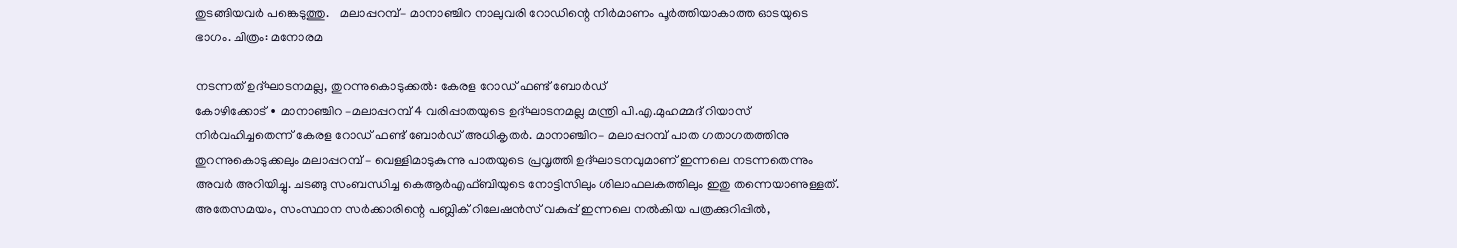തുടങ്ങിയവർ പങ്കെടുത്തു.   മലാപ്പറമ്പ്– മാനാഞ്ചിറ നാലുവരി റോഡിന്റെ നിർമാണം പൂർത്തിയാകാത്ത ഓടയുടെ ഭാഗം. ചിത്രം: മനോരമ

നടന്നത് ഉദ്ഘാടനമല്ല, തുറന്നുകൊടുക്കൽ: കേരള റോഡ് ഫണ്ട് ബോർഡ്
കോഴിക്കോട് ∙ മാനാഞ്ചിറ –മലാപ്പറമ്പ് 4 വരിപ്പാതയുടെ ഉദ്ഘാടനമല്ല മന്ത്രി പി.എ.മുഹമ്മദ് റിയാസ് നിർവഹിച്ചതെന്ന് കേരള റോഡ് ഫണ്ട് ബോർഡ് അധികൃതർ. മാനാഞ്ചിറ– മലാപ്പറമ്പ് പാത ഗതാഗതത്തിനു തുറന്നുകൊടുക്കലും മലാപ്പറമ്പ് – വെള്ളിമാടുകുന്നു പാതയുടെ പ്രവൃത്തി ഉദ്ഘാടനവുമാണ് ഇന്നലെ നടന്നതെന്നും അവർ അറിയിച്ചു. ചടങ്ങു സംബന്ധിച്ച കെആർഎഫ്ബിയുടെ നോട്ടിസിലും ശിലാഫലകത്തിലും ഇതു തന്നെയാണുള്ളത്. അതേസമയം, സംസ്ഥാന സർക്കാരിന്റെ പബ്ലിക് റിലേഷൻസ് വകുപ്പ് ഇന്നലെ നൽകിയ പത്രക്കുറിപ്പിൽ,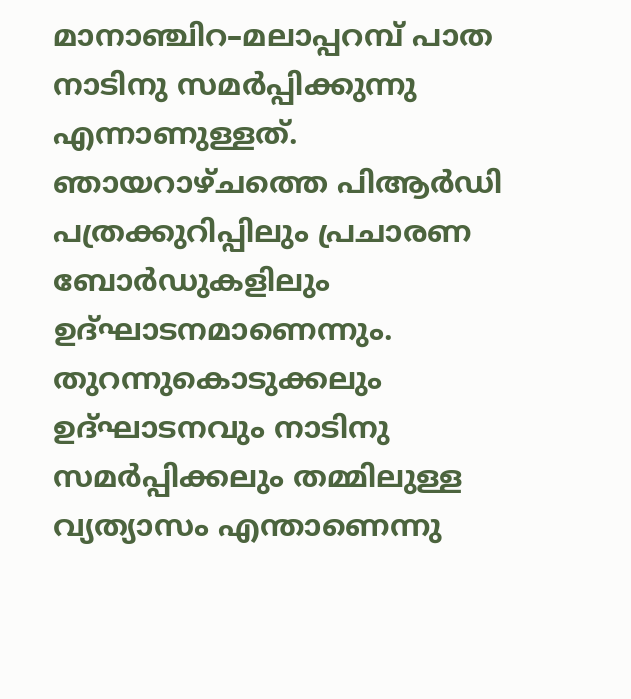മാനാഞ്ചിറ–മലാപ്പറമ്പ് പാത നാടിനു സമർപ്പിക്കുന്നു എന്നാണുള്ളത്. ഞായറാഴ്ചത്തെ പിആർ‍ഡി പത്രക്കുറിപ്പിലും പ്രചാരണ ബോർഡുകളിലും ഉദ്ഘാടനമാണെന്നും. തുറന്നുകൊടുക്കലും ഉദ്ഘാടനവും നാടിനു സമർപ്പിക്കലും തമ്മിലുള്ള വ്യത്യാസം എന്താണെന്നു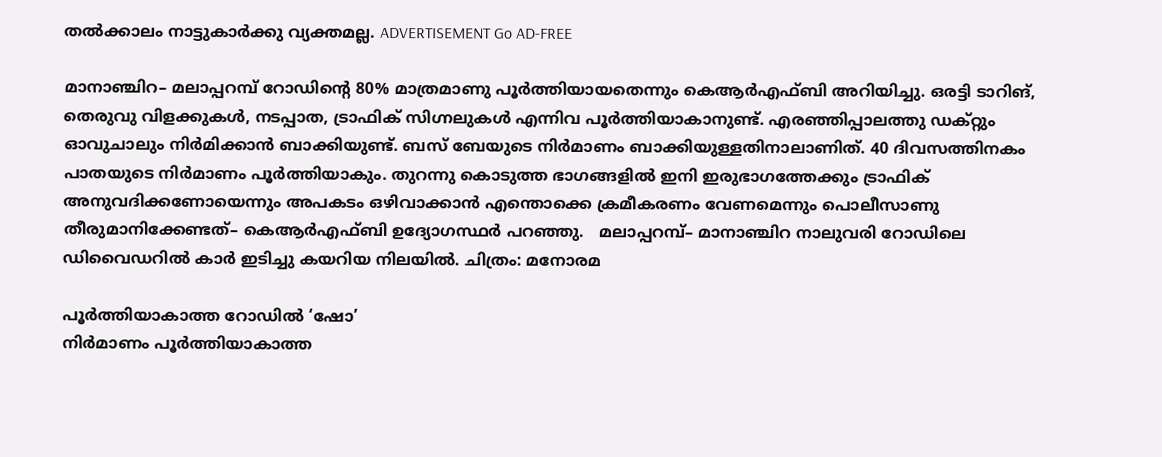തൽക്കാലം നാട്ടുകാർക്കു വ്യക്തമല്ല. ADVERTISEMENT Go AD-FREE

മാനാഞ്ചിറ– മലാപ്പറമ്പ് റോഡിന്റെ 80% മാത്രമാണു പൂർത്തിയായതെന്നും കെആർഎഫ്ബി അറിയിച്ചു. ഒരട്ടി ടാറിങ്, തെരുവു വിളക്കുകൾ, നടപ്പാത, ട്രാഫിക് സിഗ്നലുകൾ എന്നിവ പൂർത്തിയാകാനുണ്ട്. എരഞ്ഞിപ്പാലത്തു ഡക്റ്റും ഓവുചാലും നിർമിക്കാൻ ബാക്കിയുണ്ട്. ബസ് ബേയുടെ നിർമാണം ബാക്കിയുള്ളതിനാലാണിത്. 40 ദിവസത്തിനകം പാതയുടെ നിർമാണം പൂർത്തിയാകും. തുറന്നു കൊടുത്ത ഭാഗങ്ങളിൽ ഇനി ഇരുഭാഗത്തേക്കും ട്രാഫിക് അനുവദിക്കണോയെന്നും അപകടം ഒഴിവാക്കാൻ എന്തൊക്കെ ക്രമീകരണം വേണമെന്നും പൊലീസാണു തീരുമാനിക്കേണ്ടത്– കെആർഎഫ്ബി ഉദ്യോഗസ്ഥർ പറഞ്ഞു.   മലാപ്പറമ്പ്– മാനാഞ്ചിറ നാലുവരി റോഡിലെ ഡിവൈഡറിൽ കാർ ഇടിച്ചു കയറിയ നിലയിൽ. ചിത്രം: മനോരമ

പൂർത്തിയാകാത്ത റോഡിൽ ‘ഷോ’
നിർമാണം പൂർത്തിയാകാത്ത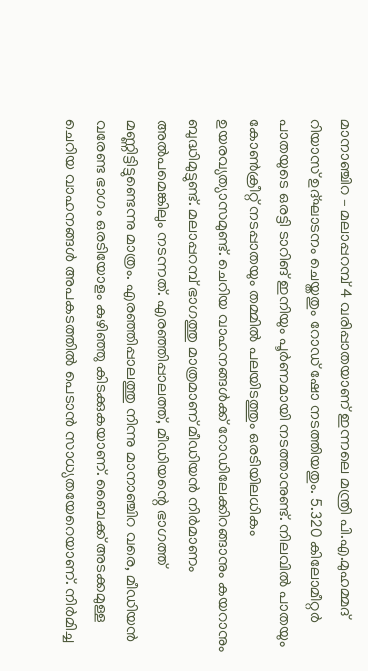മാനാഞ്ചിറ – മലാപ്പറമ്പ് 4 വരിപ്പാതയാണ് ഇന്നലെ മന്ത്രി പി.എ.മുഹമ്മദ് റിയാസ് ഉദ്ഘാടനം ചെയ്തതും റോഡ് ഷോ നടത്തിയതും. 5.320 കിലോമീറ്റർ പാതയുടെ ഒരട്ടി ടാറിങ് ഇനിയും പൂർണമായി നടത്താനുണ്ട്. നിലവിൽ പാതയും കോൺക്രീറ്റ് നടപ്പാതയും തമ്മിൽ പലയിടത്തും ഒരടിയിലധികം ഉയരവ്യത്യാസമുണ്ട്. ചെറിയ വാഹനങ്ങൾക്ക് റോഡിലേക്കിറങ്ങാനും കയറാനും ബുദ്ധിമുട്ടുണ്ട്. മലാപ്പറമ്പ് ഭാഗത്തു മാത്രമാണ് മീഡിയൻ നിർമാണം അൽപമെങ്കിലും നടന്നത്. എരഞ്ഞിപ്പാലത്ത്, മീഡിയന്റെ ഭാഗത്ത് മണ്ണിട്ടിട്ടുണ്ടെന്നു മാത്രം. എരഞ്ഞിപ്പാലത്തു നിന്നു മാനാഞ്ചിറ വരെ, മീഡിയൻ വരേണ്ട ഭാഗം ഒരടിയോളം കുഴിഞ്ഞു കിടക്കുകയാണ്. ബൈക്ക് അടക്കമുള്ള ചെറിയ വാഹനങ്ങൾ അപകടത്തിൽ പെടാൻ സാധ്യതയേറെയാണ്. നിർമിച്ച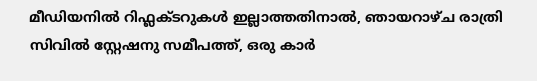മീഡിയനിൽ റിഫ്ലക്ടറുകൾ ഇല്ലാത്തതിനാൽ, ഞായറാഴ്ച രാത്രി സിവിൽ സ്റ്റേഷനു സമീപത്ത്, ഒരു കാർ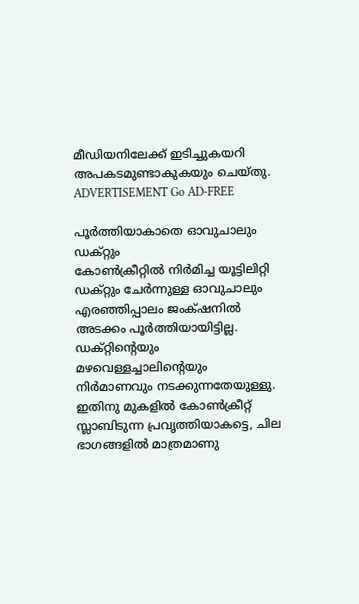മീഡിയനിലേക്ക് ഇടിച്ചുകയറി അപകടമുണ്ടാകുകയും ചെയ്തു. ADVERTISEMENT Go AD-FREE

പൂർത്തിയാകാതെ ഓവുചാലും ഡക്റ്റും
കോൺക്രീറ്റിൽ നിർമിച്ച യൂട്ടിലിറ്റി ഡക്റ്റും ചേർന്നുള്ള ഓവുചാലും എരഞ്ഞിപ്പാലം ജംക്‌ഷനിൽ അടക്കം പൂർത്തിയായിട്ടില്ല. ഡക്റ്റിന്റെയും മഴവെള്ളച്ചാലിന്റെയും നിർമാണവും നടക്കുന്നതേയുള്ളു. ഇതിനു മുകളിൽ കോൺക്രീറ്റ് സ്ലാബിടുന്ന പ്രവൃത്തിയാകട്ടെ, ചില ഭാഗങ്ങളിൽ മാത്രമാണു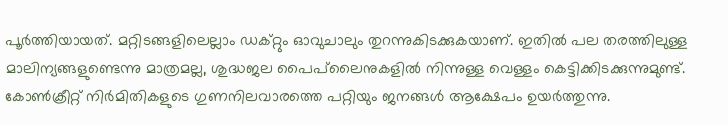പൂർത്തിയായത്. മറ്റിടങ്ങളിലെല്ലാം ഡക്റ്റും ഓവുചാലും തുറന്നുകിടക്കുകയാണ്. ഇതിൽ പല തരത്തിലുള്ള മാലിന്യങ്ങളുണ്ടെന്നു മാത്രമല്ല, ശുദ്ധജല പൈപ്‌ലൈനുകളിൽ നിന്നുള്ള വെള്ളം കെട്ടിക്കിടക്കുന്നുമുണ്ട്. കോൺക്രീറ്റ് നിർമിതികളുടെ ഗുണനിലവാരത്തെ പറ്റിയും ജനങ്ങൾ ആക്ഷേപം ഉയർത്തുന്നു.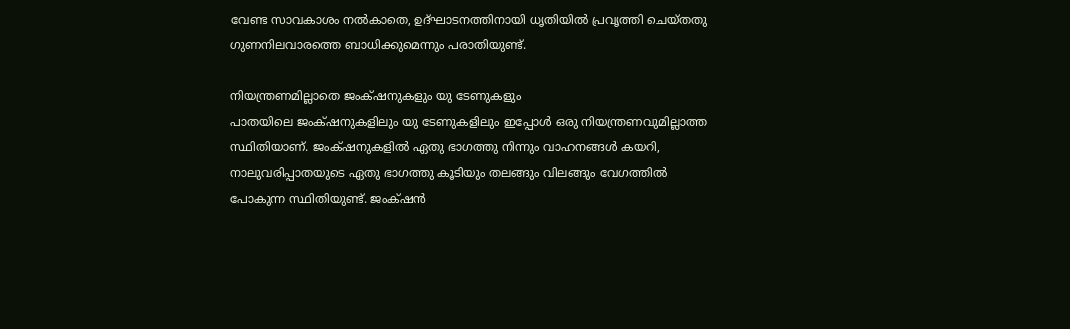വേണ്ട സാവകാശം നൽകാതെ, ഉദ്ഘാടനത്തിനായി ധൃതിയിൽ പ്രവൃത്തി ചെയ്തതു ഗുണനിലവാരത്തെ ബാധിക്കുമെന്നും പരാതിയുണ്ട്.

നിയന്ത്രണമില്ലാതെ ജംക്‌ഷനുകളും യു ടേണുകളും
പാതയിലെ ജംക്‌ഷനുകളിലും യു ടേണുകളിലും ഇപ്പോൾ ഒരു നിയന്ത്രണവുമില്ലാത്ത സ്ഥിതിയാണ്. ജംക്‌ഷനുകളിൽ ഏതു ഭാഗത്തു നിന്നും വാഹനങ്ങൾ കയറി, നാലുവരിപ്പാതയുടെ ഏതു ഭാഗത്തു കൂടിയും തലങ്ങും വിലങ്ങും വേഗത്തിൽ പോകുന്ന സ്ഥിതിയുണ്ട്. ജംക്‌ഷൻ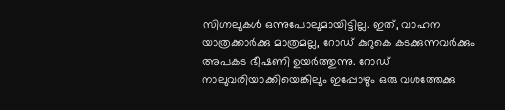സിഗ്നലുകൾ ഒന്നുപോലുമായിട്ടില്ല. ഇത്, വാഹന യാത്രക്കാർക്കു മാത്രമല്ല, റോഡ് കുറുകെ കടക്കുന്നവർക്കും അപകട ഭീഷണി ഉയർത്തുന്നു. റോഡ് നാലുവരിയാക്കിയെങ്കിലും ഇപ്പോഴും ഒരു വശത്തേക്കു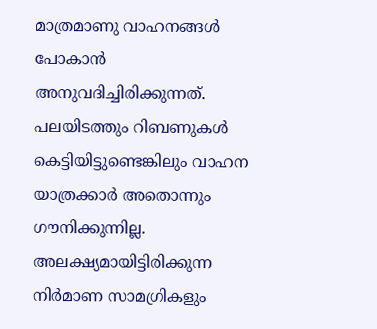മാത്രമാണു വാഹനങ്ങൾ പോകാൻ അനുവദിച്ചിരിക്കുന്നത്. പലയിടത്തും റിബണുകൾ കെട്ടിയിട്ടുണ്ടെങ്കിലും വാഹന യാത്രക്കാർ അതൊന്നും ഗൗനിക്കുന്നില്ല. അലക്ഷ്യമായിട്ടിരിക്കുന്ന നിർമാണ സാമഗ്രികളും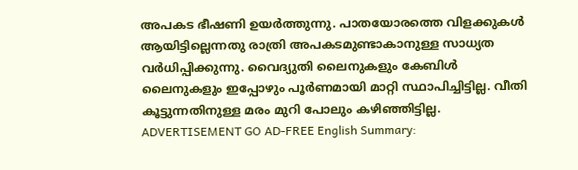അപകട ഭീഷണി ഉയർത്തുന്നു. പാതയോരത്തെ വിളക്കുകൾ ആയിട്ടില്ലെന്നതു രാത്രി അപകടമുണ്ടാകാനുള്ള സാധ്യത വർധിപ്പിക്കുന്നു. വൈദ്യുതി ലൈനുകളും കേബിൾ ലൈനുകളും ഇപ്പോഴും പൂർണമായി മാറ്റി സ്ഥാപിച്ചിട്ടില്ല. വീതി കൂട്ടുന്നതിനുള്ള മരം മുറി പോലും കഴിഞ്ഞിട്ടില്ല. ADVERTISEMENT GO AD-FREE English Summary: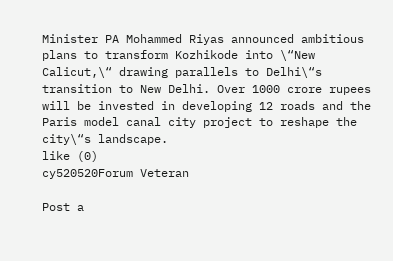Minister PA Mohammed Riyas announced ambitious plans to transform Kozhikode into \“New Calicut,\“ drawing parallels to Delhi\“s transition to New Delhi. Over 1000 crore rupees will be invested in developing 12 roads and the Paris model canal city project to reshape the city\“s landscape.
like (0)
cy520520Forum Veteran

Post a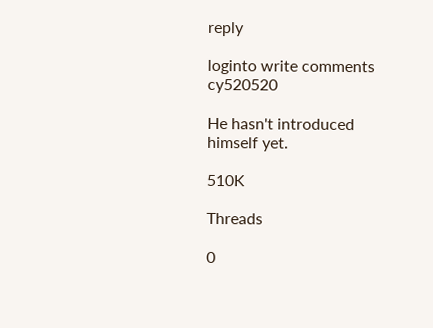reply

loginto write comments
cy520520

He hasn't introduced himself yet.

510K

Threads

0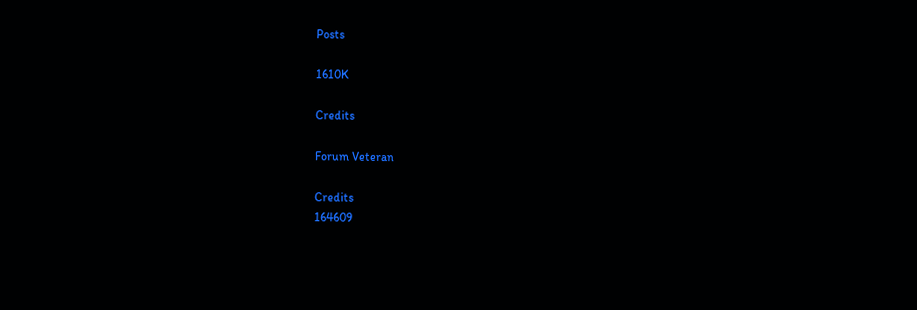Posts

1610K

Credits

Forum Veteran

Credits
164609